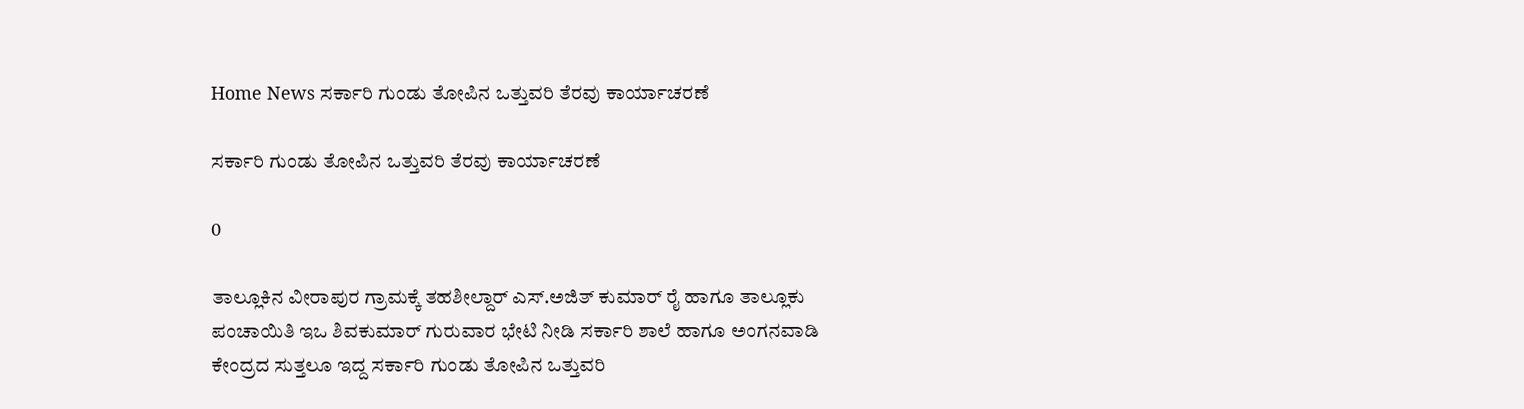Home News ಸರ್ಕಾರಿ ಗುಂಡು ತೋಪಿನ ಒತ್ತುವರಿ ತೆರವು ಕಾರ್ಯಾಚರಣೆ

ಸರ್ಕಾರಿ ಗುಂಡು ತೋಪಿನ ಒತ್ತುವರಿ ತೆರವು ಕಾರ್ಯಾಚರಣೆ

0

ತಾಲ್ಲೂಕಿನ ವೀರಾಪುರ ಗ್ರಾಮಕ್ಕೆ ತಹಶೀಲ್ದಾರ್ ಎಸ್.ಅಜಿತ್ ಕುಮಾರ್ ರೈ ಹಾಗೂ ತಾಲ್ಲೂಕು ಪಂಚಾಯಿತಿ ಇಒ ಶಿವಕುಮಾರ್ ಗುರುವಾರ ಭೇಟಿ ನೀಡಿ ಸರ್ಕಾರಿ ಶಾಲೆ ಹಾಗೂ ಅಂಗನವಾಡಿ ಕೇಂದ್ರದ ಸುತ್ತಲೂ ಇದ್ದ ಸರ್ಕಾರಿ ಗುಂಡು ತೋಪಿನ ಒತ್ತುವರಿ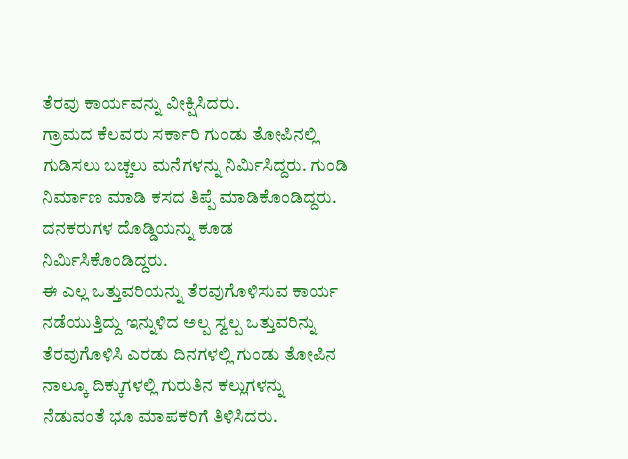ತೆರವು ಕಾರ್ಯವನ್ನು ವೀಕ್ಷಿಸಿದರು.
ಗ್ರಾಮದ ಕೆಲವರು ಸರ್ಕಾರಿ ಗುಂಡು ತೋಪಿನಲ್ಲಿ ಗುಡಿಸಲು ಬಚ್ಚಲು ಮನೆಗಳನ್ನು ನಿರ್ಮಿಸಿದ್ದರು. ಗುಂಡಿ ನಿರ್ಮಾಣ ಮಾಡಿ ಕಸದ ತಿಪ್ಪೆ ಮಾಡಿಕೊಂಡಿದ್ದರು. ದನಕರುಗಳ ದೊಡ್ಡಿಯನ್ನು ಕೂಡ ನಿರ್ಮಿಸಿಕೊಂಡಿದ್ದರು.
ಈ ಎಲ್ಲ ಒತ್ತುವರಿಯನ್ನು ತೆರವುಗೊಳಿಸುವ ಕಾರ್ಯ ನಡೆಯುತ್ತಿದ್ದು ಇನ್ನುಳಿದ ಅಲ್ಪ ಸ್ವಲ್ಪ ಒತ್ತುವರಿನ್ನು ತೆರವುಗೊಳಿಸಿ ಎರಡು ದಿನಗಳಲ್ಲಿ ಗುಂಡು ತೋಪಿನ ನಾಲ್ಕೂ ದಿಕ್ಕುಗಳಲ್ಲಿ ಗುರುತಿನ ಕಲ್ಲುಗಳನ್ನು ನೆಡುವಂತೆ ಭೂ ಮಾಪಕರಿಗೆ ತಿಳಿಸಿದರು.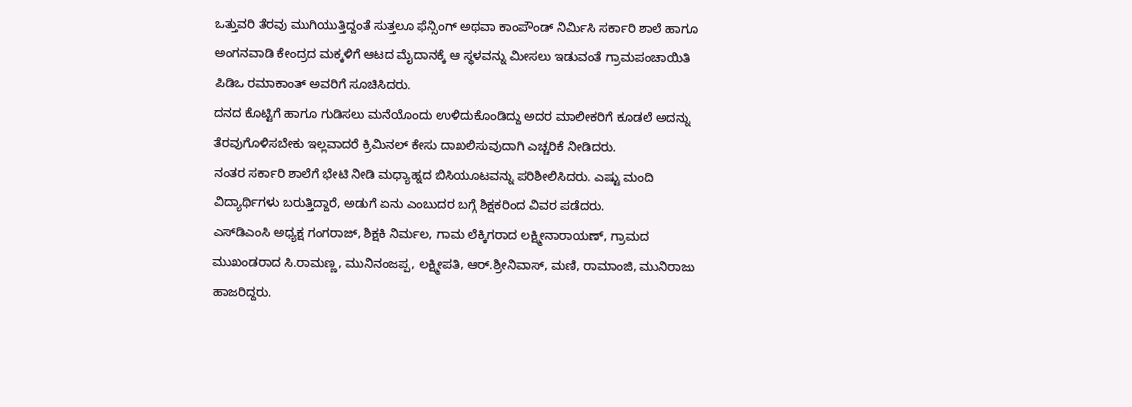ಒತ್ತುವರಿ ತೆರವು ಮುಗಿಯುತ್ತಿದ್ದಂತೆ ಸುತ್ತಲೂ ಫೆನ್ಸಿಂಗ್ ಅಥವಾ ಕಾಂಪೌಂಡ್ ನಿರ್ಮಿಸಿ ಸರ್ಕಾರಿ ಶಾಲೆ ಹಾಗೂ ಅಂಗನವಾಡಿ ಕೇಂದ್ರದ ಮಕ್ಕಳಿಗೆ ಆಟದ ಮೈದಾನಕ್ಕೆ ಆ ಸ್ಥಳವನ್ನು ಮೀಸಲು ಇಡುವಂತೆ ಗ್ರಾಮಪಂಚಾಯಿತಿ ಪಿಡಿಒ ರಮಾಕಾಂತ್ ಅವರಿಗೆ ಸೂಚಿಸಿದರು.
ದನದ ಕೊಟ್ಟಿಗೆ ಹಾಗೂ ಗುಡಿಸಲು ಮನೆಯೊಂದು ಉಳಿದುಕೊಂಡಿದ್ದು ಅದರ ಮಾಲೀಕರಿಗೆ ಕೂಡಲೆ ಅದನ್ನು ತೆರವುಗೊಳಿಸಬೇಕು ಇಲ್ಲವಾದರೆ ಕ್ರಿಮಿನಲ್ ಕೇಸು ದಾಖಲಿಸುವುದಾಗಿ ಎಚ್ಚರಿಕೆ ನೀಡಿದರು.
ನಂತರ ಸರ್ಕಾರಿ ಶಾಲೆಗೆ ಭೇಟಿ ನೀಡಿ ಮಧ್ಯಾಹ್ನದ ಬಿಸಿಯೂಟವನ್ನು ಪರಿಶೀಲಿಸಿದರು. ಎಷ್ಟು ಮಂದಿ ವಿದ್ಯಾರ್ಥಿಗಳು ಬರುತ್ತಿದ್ದಾರೆ, ಅಡುಗೆ ಏನು ಎಂಬುದರ ಬಗ್ಗೆ ಶಿಕ್ಷಕರಿಂದ ವಿವರ ಪಡೆದರು.
ಎಸ್‌ಡಿಎಂಸಿ ಅಧ್ಯಕ್ಷ ಗಂಗರಾಜ್, ಶಿಕ್ಷಕಿ ನಿರ್ಮಲ, ಗಾಮ ಲೆಕ್ಕಿಗರಾದ ಲಕ್ಷ್ಮೀನಾರಾಯಣ್, ಗ್ರಾಮದ ಮುಖಂಡರಾದ ಸಿ.ರಾಮಣ್ಣ, ಮುನಿನಂಜಪ್ಪ, ಲಕ್ಷ್ಮೀಪತಿ, ಆರ್.ಶ್ರೀನಿವಾಸ್, ಮಣಿ, ರಾಮಾಂಜಿ, ಮುನಿರಾಜು ಹಾಜರಿದ್ದರು.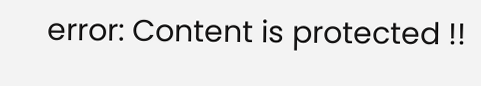error: Content is protected !!